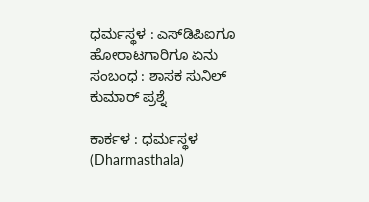ಧರ್ಮಸ್ಥಳ : ಎಸ್‌ಡಿಪಿಐಗೂ ಹೋರಾಟಗಾರಿಗೂ ಏನು ಸಂಬಂಧ : ಶಾಸಕ ಸುನಿಲ್‌ ಕುಮಾರ್‌ ಪ್ರಶ್ನೆ

ಕಾರ್ಕಳ : ಧರ್ಮಸ್ಥಳ (Dharmasthala)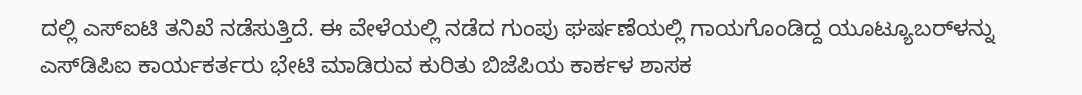ದಲ್ಲಿ ಎಸ್‌ಐಟಿ ತನಿಖೆ ನಡೆಸುತ್ತಿದೆ. ಈ ವೇಳೆಯಲ್ಲಿ ನಡೆದ ಗುಂಪು ಘರ್ಷಣೆಯಲ್ಲಿ ಗಾಯಗೊಂಡಿದ್ದ ಯೂಟ್ಯೂಬರ್‌ಳನ್ನು ಎಸ್‌ಡಿಪಿಐ ಕಾರ್ಯಕರ್ತರು ಭೇಟಿ ಮಾಡಿರುವ ಕುರಿತು ಬಿಜೆಪಿಯ ಕಾರ್ಕಳ ಶಾಸಕ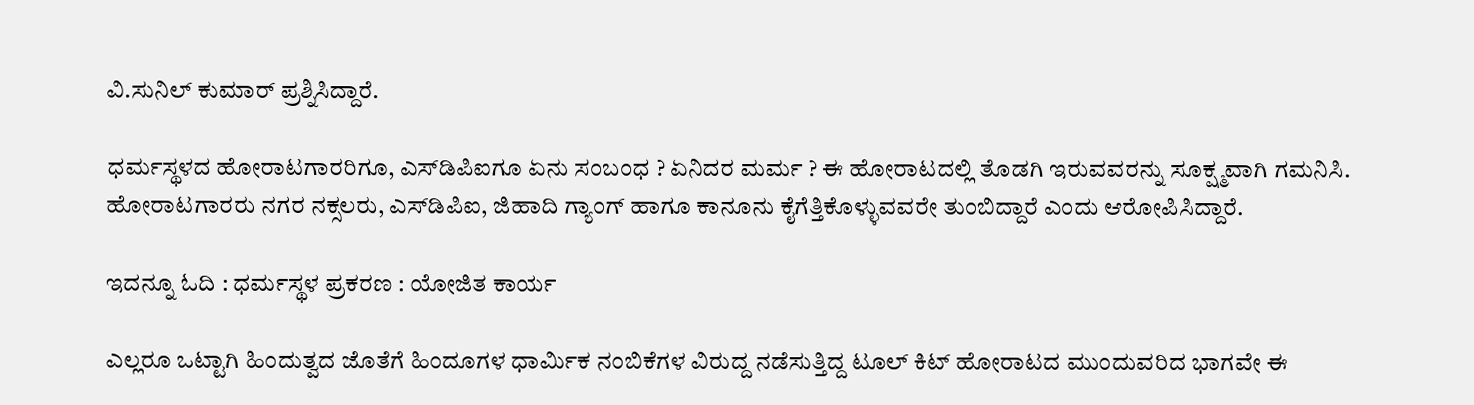ವಿ.ಸುನಿಲ್‌ ಕುಮಾರ್‌ ಪ್ರಶ್ನಿಸಿದ್ದಾರೆ.

ಧರ್ಮಸ್ಥಳದ ಹೋರಾಟಗಾರರಿಗೂ, ಎಸ್‌ಡಿಪಿಐಗೂ ಏನು ಸಂಬಂಧ ? ಏನಿದರ ಮರ್ಮ ? ಈ ಹೋರಾಟದಲ್ಲಿ ತೊಡಗಿ ಇರುವವರನ್ನು ಸೂಕ್ಷ್ಮವಾಗಿ ಗಮನಿಸಿ. ಹೋರಾಟಗಾರರು ನಗರ ನಕ್ಸಲರು, ಎಸ್‌ಡಿಪಿಐ, ಜಿಹಾದಿ ಗ್ಯಾಂಗ್‌ ಹಾಗೂ ಕಾನೂನು ಕೈಗೆತ್ತಿಕೊಳ್ಳುವವರೇ ತುಂಬಿದ್ದಾರೆ ಎಂದು ಆರೋಪಿಸಿದ್ದಾರೆ.

ಇದನ್ನೂ ಓದಿ : ಧರ್ಮಸ್ಥಳ ಪ್ರಕರಣ : ಯೋಜಿತ ಕಾರ್ಯ

ಎಲ್ಲರೂ ಒಟ್ಟಾಗಿ ಹಿಂದುತ್ವದ ಜೊತೆಗೆ ಹಿಂದೂಗಳ ಧಾರ್ಮಿಕ ನಂಬಿಕೆಗಳ ವಿರುದ್ದ ನಡೆಸುತ್ತಿದ್ದ ಟೂಲ್‌ ಕಿಟ್‌ ಹೋರಾಟದ ಮುಂದುವರಿದ ಭಾಗವೇ ಈ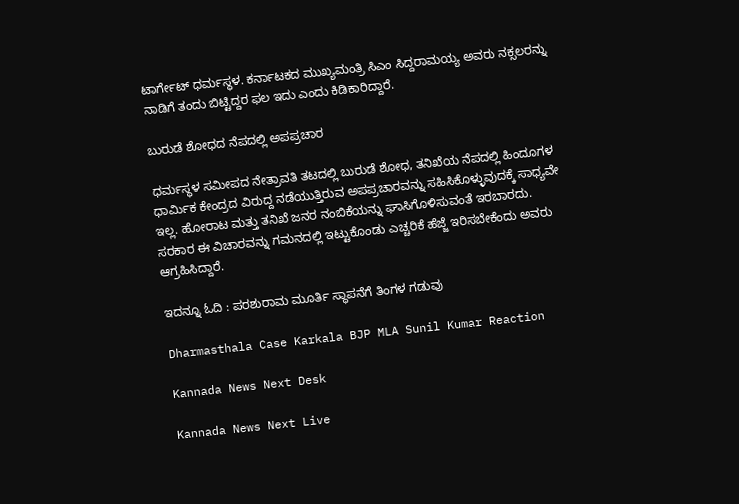ಟಾರ್ಗೇಟ್‌ ಧರ್ಮಸ್ಥಳ. ಕರ್ನಾಟಕದ ಮುಖ್ಯಮಂತ್ರಿ ಸಿಎಂ ಸಿದ್ದರಾಮಯ್ಯ ಅವರು ನಕ್ಸಲರನ್ನು ನಾಡಿಗೆ ತಂದು ಬಿಟ್ಟಿದ್ದರ ಫಲ ಇದು ಎಂದು ಕಿಡಿಕಾರಿದ್ದಾರೆ.

ಬುರುಡೆ ಶೋಧದ ನೆಪದಲ್ಲಿ ಅಪಪ್ರಚಾರ

ಧರ್ಮಸ್ಥಳ ಸಮೀಪದ ನೇತ್ರಾವತಿ ತಟದಲ್ಲಿ ಬುರುಡೆ ಶೋಧ, ತನಿಖೆಯ ನೆಪದಲ್ಲಿ ಹಿಂದೂಗಳ ಧಾರ್ಮಿಕ ಕೇಂದ್ರದ ವಿರುದ್ದ ನಡೆಯುತ್ತಿರುವ ಅಪಪ್ರಚಾರವನ್ನು ಸಹಿಸಿಕೊಳ್ಳುವುದಕ್ಕೆ ಸಾಧ್ಯವೇ ಇಲ್ಲ. ಹೋರಾಟ ಮತ್ತು ತನಿಖೆ ಜನರ ನಂಬಿಕೆಯನ್ನು ಘಾಸಿಗೊಳಿಸುವಂತೆ ಇರಬಾರದು. ಸರಕಾರ ಈ ವಿಚಾರವನ್ನು ಗಮನದಲ್ಲಿ ಇಟ್ಟುಕೊಂಡು ಎಚ್ಚರಿಕೆ ಹೆಜ್ಜೆ ಇರಿಸಬೇಕೆಂದು ಅವರು ಆಗ್ರಹಿಸಿದ್ದಾರೆ.

ಇದನ್ನೂ ಓದಿ : ಪರಶುರಾಮ ಮೂರ್ತಿ ಸ್ಥಾಪನೆಗೆ ತಿಂಗಳ ಗಡುವು

Dharmasthala Case Karkala BJP MLA Sunil Kumar Reaction

Kannada News Next Desk

Kannada News Next Live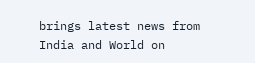brings latest news from India and World on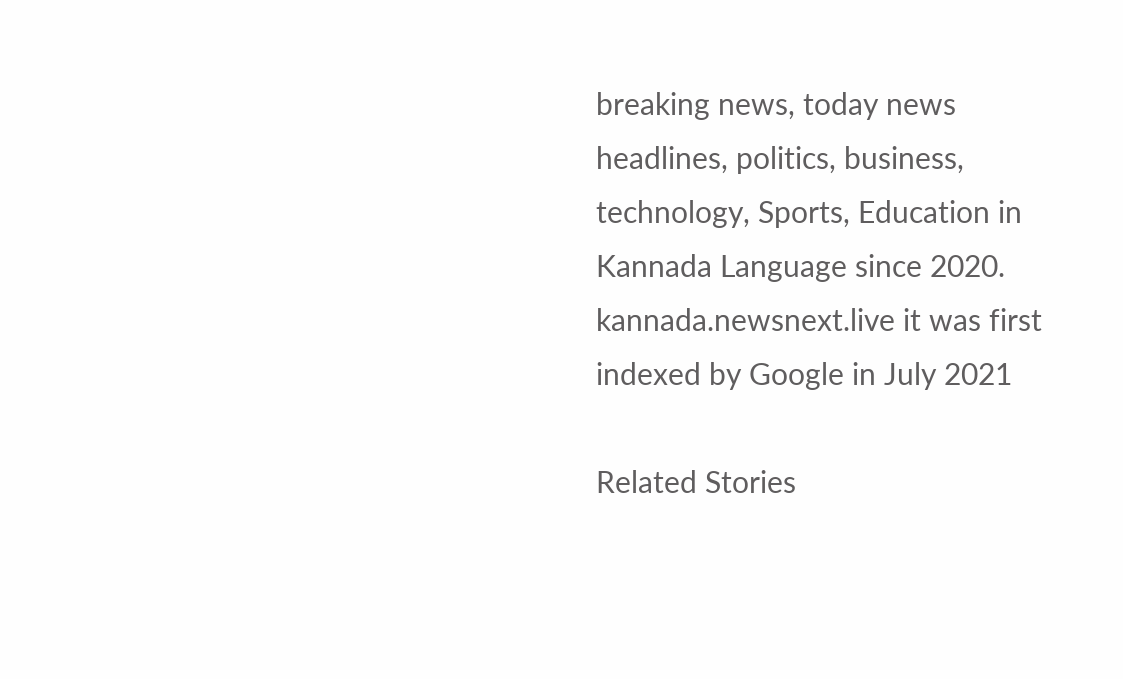breaking news, today news headlines, politics, business, technology, Sports, Education in Kannada Language since 2020. kannada.newsnext.live it was first indexed by Google in July 2021

Related Stories